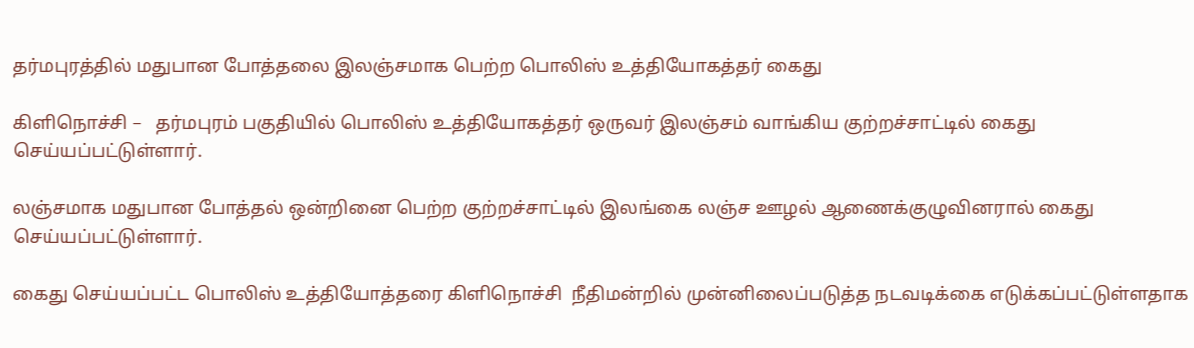தர்மபுரத்தில் மதுபான போத்தலை இலஞ்சமாக பெற்ற பொலிஸ் உத்தியோகத்தர் கைது

கிளிநொச்சி –   தர்மபுரம் பகுதியில் பொலிஸ் உத்தியோகத்தர் ஒருவர் இலஞ்சம் வாங்கிய குற்றச்சாட்டில் கைது செய்யப்பட்டுள்ளார்.

லஞ்சமாக மதுபான போத்தல் ஒன்றினை பெற்ற குற்றச்சாட்டில் இலங்கை லஞ்ச ஊழல் ஆணைக்குழுவினரால் கைது செய்யப்பட்டுள்ளார்.

கைது செய்யப்பட்ட பொலிஸ் உத்தியோத்தரை கிளிநொச்சி  நீதிமன்றில் முன்னிலைப்படுத்த நடவடிக்கை எடுக்கப்பட்டுள்ளதாக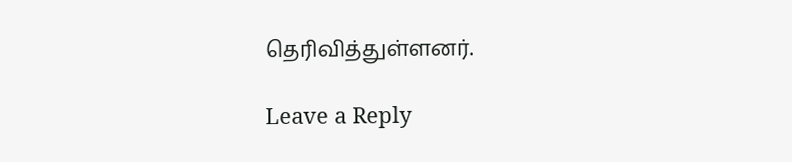தெரிவித்துள்ளனர்.

Leave a Reply